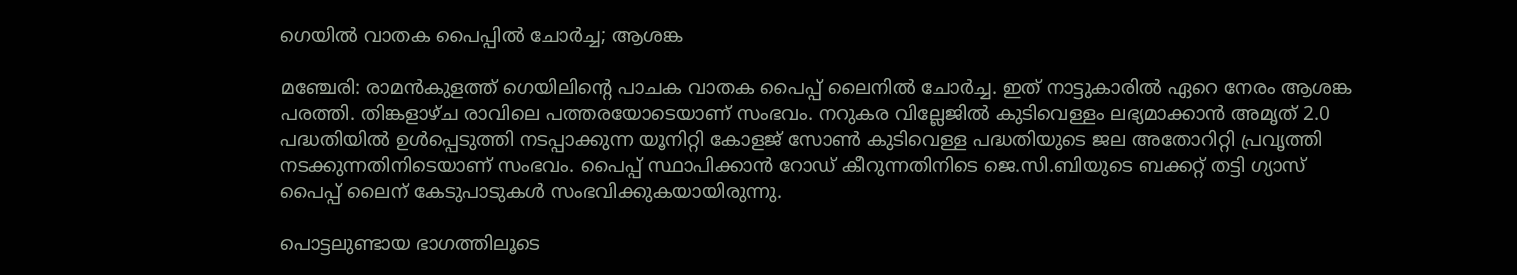ഗെയിൽ വാതക പൈപ്പിൽ ചോർച്ച; ആശങ്ക

മഞ്ചേരി: രാമന്‍കുളത്ത് ഗെയിലിന്‍റെ പാചക വാതക പൈപ്പ് ലൈനില്‍ ചോര്‍ച്ച. ഇത് നാട്ടുകാരില്‍ ഏറെ നേരം ആശങ്ക പരത്തി. തിങ്കളാഴ്ച രാവിലെ പത്തരയോടെയാണ് സംഭവം. നറുകര വില്ലേജില്‍ കുടിവെള്ളം ലഭ്യമാക്കാൻ അമൃത് 2.0 പദ്ധതിയില്‍ ഉള്‍പ്പെടുത്തി നടപ്പാക്കുന്ന യൂനിറ്റി കോളജ് സോണ്‍ കുടിവെള്ള പദ്ധതിയുടെ ജല അതോറിറ്റി പ്രവൃത്തി നടക്കുന്നതിനിടെയാണ് സംഭവം. പൈപ്പ് സ്ഥാപിക്കാൻ റോഡ് കീറുന്നതിനിടെ ജെ.സി.ബിയുടെ ബക്കറ്റ് തട്ടി ഗ്യാസ് പൈപ്പ് ലൈന് കേടുപാടുകള്‍ സംഭവിക്കുകയായിരുന്നു.

പൊട്ടലുണ്ടായ ഭാഗത്തിലൂടെ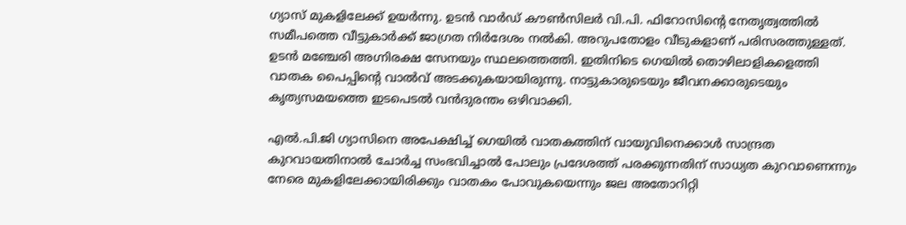ഗ്യാസ് മുകളിലേക്ക് ഉയര്‍ന്നു. ഉടന്‍ വാര്‍ഡ് കൗണ്‍സിലർ വി.പി. ഫിറോസിന്റെ നേതൃത്വത്തില്‍ സമീപത്തെ വീട്ടുകാര്‍ക്ക് ജാഗ്രത നിര്‍ദേശം നല്‍കി. അറുപതോളം വീടുകളാണ് പരിസരത്തുള്ളത്. ഉടന്‍ മഞ്ചേരി അഗ്നിരക്ഷ സേനയും സ്ഥലത്തെത്തി. ഇതിനിടെ ഗെയില്‍ തൊഴിലാളികളെത്തി വാതക പൈപ്പിന്റെ വാല്‍വ് അടക്കുകയായിരുന്നു. നാട്ടുകാരുടെയും ജീവനക്കാരുടെയും കൃത്യസമയത്തെ ഇടപെടല്‍ വന്‍ദുരന്തം ഒഴിവാക്കി.

എല്‍.പി.ജി ഗ്യാസിനെ അപേക്ഷിച്ച് ഗെയില്‍ വാതകത്തിന് വായുവിനെക്കാള്‍ സാന്ദ്രത കുറവായതിനാല്‍ ചോർച്ച സംഭവിച്ചാല്‍ പോലും പ്രദേശത്ത് പരക്കുന്നതിന് സാധ്യത കുറവാണെന്നും നേരെ മുകളിലേക്കായിരിക്കും വാതകം പോവുകയെന്നും ജല അതോറിറ്റി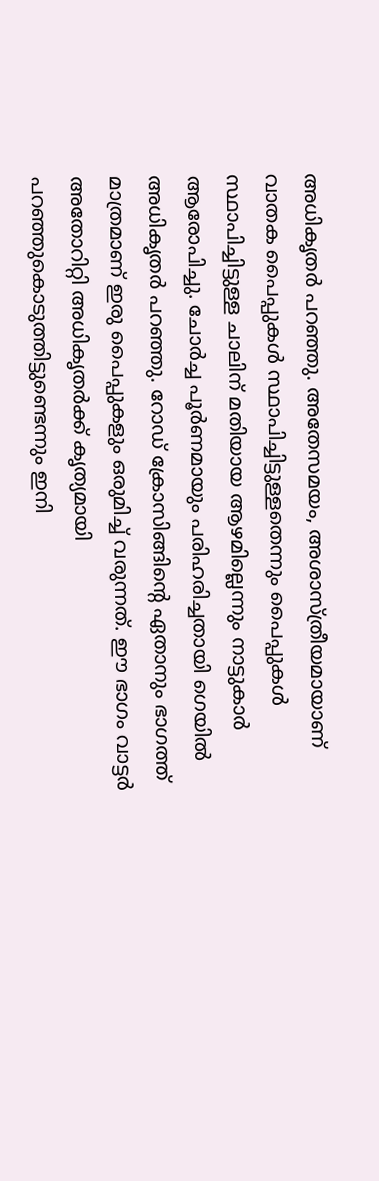അധികൃതര്‍ പറഞ്ഞു. അതേസമയം, അശാസ്ത്രീയമായാണ് വാതക പൈപ്പുകള്‍ സ്ഥാപിച്ചിട്ടുള്ളതെന്നും പൈപ്പുകള്‍ സ്ഥാപിച്ചിട്ടുള്ള ചാലിന് മതിയായ ആഴമില്ലെന്നും നാട്ടുകാര്‍ ആരോപിച്ചു. ചോര്‍ച്ച പൂര്‍ണമായും പരിഹരിച്ചതായി ഗെയില്‍ അധികൃതര്‍ പറഞ്ഞു. റോഡ് ക്രോസിങ്ങിന്റെ ഏതാനും ഭാഗത്ത് മാത്രമാണ് ഇരു പൈപ്പുകളും ഒരുമിച്ച് വരുന്നത്. ഈ ഭാഗം വാട്ടര്‍ അതോറിറ്റി അധികൃതര്‍ക്ക് കൃത്യമായി പറഞ്ഞുകൊടുത്തിട്ടുണ്ടെന്നും ഇനി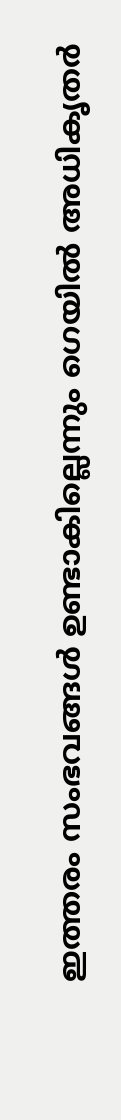ഇത്തരം സംഭവങ്ങള്‍ ഉണ്ടാകില്ലെന്നും ഗെയില്‍ അധികൃതര്‍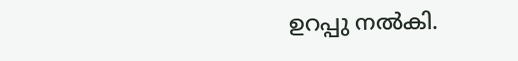ഉറപ്പു നല്‍കി.